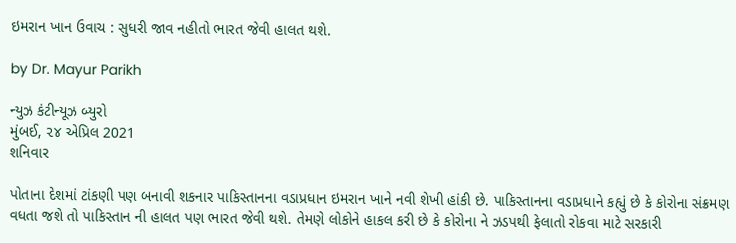ઇમરાન ખાન ઉવાચ : સુધરી જાવ નહીતો ભારત જેવી હાલત થશે.

by Dr. Mayur Parikh

ન્યુઝ કંટીન્યૂઝ બ્યુરો
મુંબઈ, ૨૪ એપ્રિલ 2021
શનિવાર

પોતાના દેશમાં ટાંકણી પણ બનાવી શકનાર પાકિસ્તાનના વડાપ્રધાન ઇમરાન ખાને નવી શેખી હાંકી છે. પાકિસ્તાનના વડાપ્રધાને કહ્યું છે કે કોરોના સંક્રમણ વધતા જશે તો પાકિસ્તાન ની હાલત પણ ભારત જેવી થશે. તેમણે લોકોને હાકલ કરી છે કે કોરોના ને ઝડપથી ફેલાતો રોકવા માટે સરકારી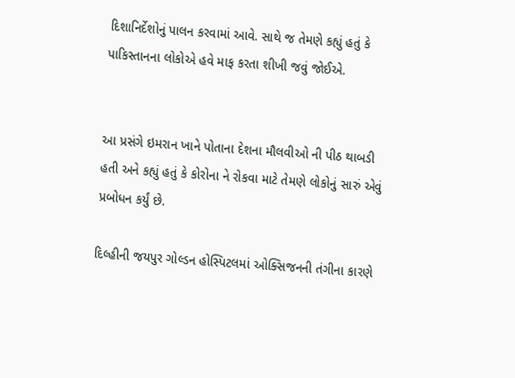દિશાનિર્દેશોનું પાલન કરવામાં આવે. સાથે જ તેમણે કહ્યું હતું કે પાકિસ્તાનના લોકોએ હવે માફ કરતા શીખી જવું જોઈએ.


આ પ્રસંગે ઇમરાન ખાને પોતાના દેશના મૌલવીઓ ની પીઠ થાબડી હતી અને કહ્યું હતું કે કોરોના ને રોકવા માટે તેમણે લોકોનું સારું એવું પ્રબોધન કર્યું છે.

દિલ્હીની જયપુર ગોલ્ડન હોસ્પિટલમાં ઓક્સિજનની તંગીના કારણે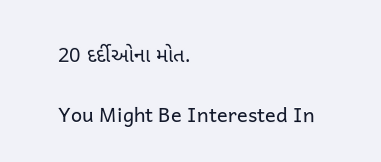20 દર્દીઓના મોત.

You Might Be Interested In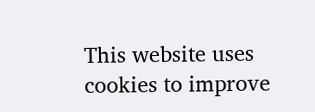This website uses cookies to improve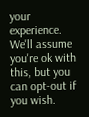your experience. We'll assume you're ok with this, but you can opt-out if you wish.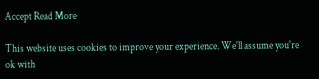Accept Read More

This website uses cookies to improve your experience. We'll assume you're ok with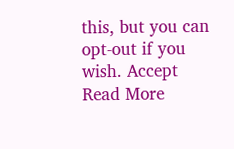this, but you can opt-out if you wish. Accept Read More